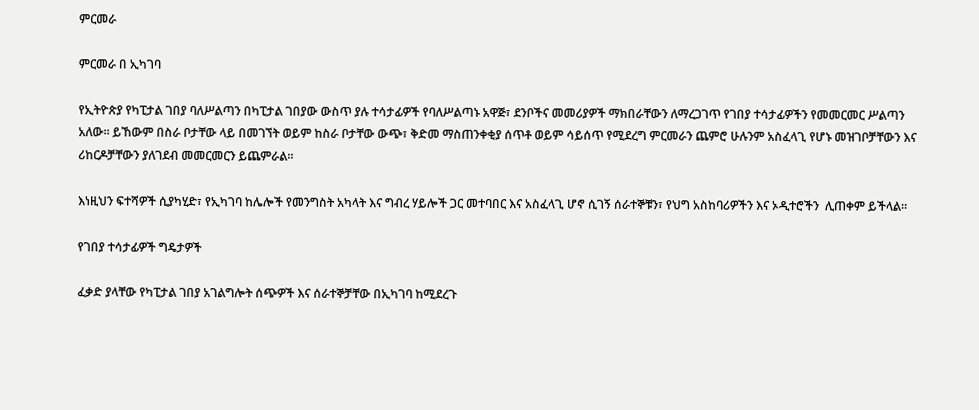ምርመራ

ምርመራ በ ኢካገባ

የኢትዮጵያ የካፒታል ገበያ ባለሥልጣን በካፒታል ገበያው ውስጥ ያሉ ተሳታፊዎች የባለሥልጣኑ አዋጅ፣ ደንቦችና መመሪያዎች ማክበራቸውን ለማረጋገጥ የገበያ ተሳታፊዎችን የመመርመር ሥልጣን አለው። ይኸውም በስራ ቦታቸው ላይ በመገኘት ወይም ከስራ ቦታቸው ውጭ፣ ቅድመ ማስጠንቀቂያ ሰጥቶ ወይም ሳይሰጥ የሚደረግ ምርመራን ጨምሮ ሁሉንም አስፈላጊ የሆኑ መዝገቦቻቸውን እና ሪከርዶቻቸውን ያለገደብ መመርመርን ይጨምራል።

እነዚህን ፍተሻዎች ሲያካሂድ፣ የኢካገባ ከሌሎች የመንግስት አካላት እና ግብረ ሃይሎች ጋር መተባበር እና አስፈላጊ ሆኖ ሲገኝ ሰራተኞቹን፣ የህግ አስከባሪዎችን እና ኦዲተሮችን  ሊጠቀም ይችላል።

የገበያ ተሳታፊዎች ግዴታዎች

ፈቃድ ያላቸው የካፒታል ገበያ አገልግሎት ሰጭዎች እና ሰራተኞቻቸው በኢካገባ ከሚደረጉ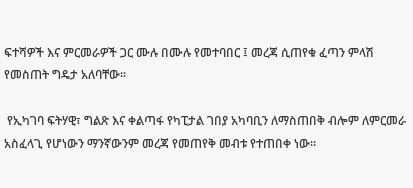ፍተሻዎች እና ምርመራዎች ጋር ሙሉ በሙሉ የመተባበር ፤ መረጃ ሲጠየቁ ፈጣን ምላሽ የመስጠት ግዴታ አለባቸው።

 የኢካገባ ፍትሃዊ፣ ግልጽ እና ቀልጣፋ የካፒታል ገበያ አካባቢን ለማስጠበቅ ብሎም ለምርመራ  አስፈላጊ የሆነውን ማንኛውንም መረጃ የመጠየቅ መብቱ የተጠበቀ ነው።